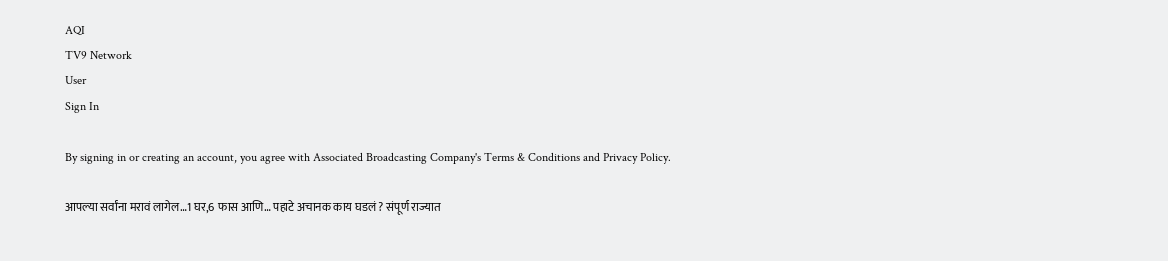AQI
TV9 Network
User
Sign In

By signing in or creating an account, you agree with Associated Broadcasting Company's Terms & Conditions and Privacy Policy.

आपल्या सर्वांना मरावं लागेल…1 घर,6 फास आणि… पहाटे अचानक काय घडलं ? संपूर्ण राज्यात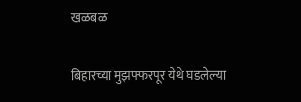खळबळ

बिहारच्या मुझफ्फरपूर येथे घडलेल्या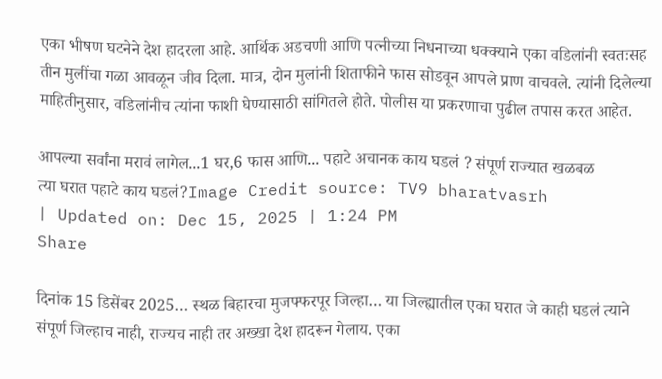एका भीषण घटनेने देश हादरला आहे. आर्थिक अडचणी आणि पत्नीच्या निधनाच्या धक्क्याने एका वडिलांनी स्वतःसह तीन मुलींचा गळा आवळून जीव दिला. मात्र, दोन मुलांनी शिताफीने फास सोडवून आपले प्राण वाचवले. त्यांनी दिलेल्या माहितीनुसार, वडिलांनीच त्यांना फाशी घेण्यासाठी सांगितले होते. पोलीस या प्रकरणाचा पुढील तपास करत आहेत.

आपल्या सर्वांना मरावं लागेल...1 घर,6 फास आणि... पहाटे अचानक काय घडलं ? संपूर्ण राज्यात खळबळ
त्या घरात पहाटे काय घडलं?Image Credit source: TV9 bharatvasrh
| Updated on: Dec 15, 2025 | 1:24 PM
Share

दिनांक 15 डिसेंबर 2025… स्थळ बिहारचा मुजफ्फरपूर जिल्हा… या जिल्ह्यातील एका घरात जे काही घडलं त्याने संपूर्ण जिल्हाच नाही, राज्यच नाही तर अख्खा देश हादरून गेलाय. एका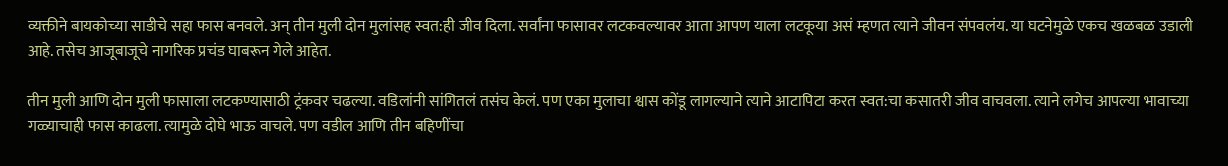व्यक्तीने बायकोच्या साडीचे सहा फास बनवले. अन् तीन मुली दोन मुलांसह स्वत:ही जीव दिला. सर्वांना फासावर लटकवल्यावर आता आपण याला लटकूया असं म्हणत त्याने जीवन संपवलंय. या घटनेमुळे एकच खळबळ उडाली आहे. तसेच आजूबाजूचे नागरिक प्रचंड घाबरून गेले आहेत.

तीन मुली आणि दोन मुली फासाला लटकण्यासाठी ट्रंकवर चढल्या. वडिलांनी सांगितलं तसंच केलं. पण एका मुलाचा श्वास कोंडू लागल्याने त्याने आटापिटा करत स्वत:चा कसातरी जीव वाचवला. त्याने लगेच आपल्या भावाच्या गळ्याचाही फास काढला. त्यामुळे दोघे भाऊ वाचले. पण वडील आणि तीन बहिणींचा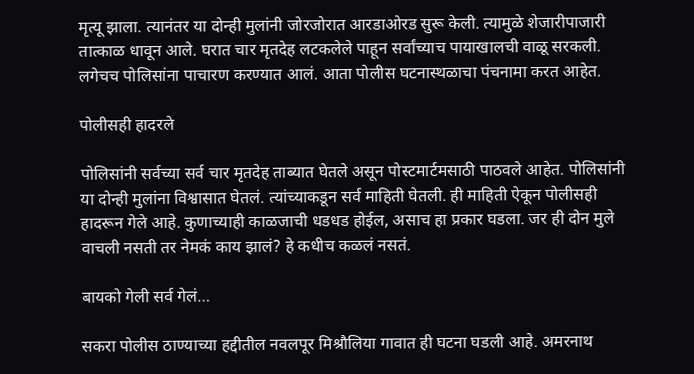मृत्यू झाला. त्यानंतर या दोन्ही मुलांनी जोरजोरात आरडाओरड सुरू केली. त्यामुळे शेजारीपाजारी तात्काळ धावून आले. घरात चार मृतदेह लटकलेले पाहून सर्वांच्याच पायाखालची वाळू सरकली. लगेचच पोलिसांना पाचारण करण्यात आलं. आता पोलीस घटनास्थळाचा पंचनामा करत आहेत.

पोलीसही हादरले

पोलिसांनी सर्वच्या सर्व चार मृतदेह ताब्यात घेतले असून पोस्टमार्टमसाठी पाठवले आहेत. पोलिसांनी या दोन्ही मुलांना विश्वासात घेतलं. त्यांच्याकडून सर्व माहिती घेतली. ही माहिती ऐकून पोलीसही हादरून गेले आहे. कुणाच्याही काळजाची धडधड होईल, असाच हा प्रकार घडला. जर ही दोन मुले वाचली नसती तर नेमकं काय झालं? हे कधीच कळलं नसतं.

बायको गेली सर्व गेलं…

सकरा पोलीस ठाण्याच्या हद्दीतील नवलपूर मिश्रौलिया गावात ही घटना घडली आहे. अमरनाथ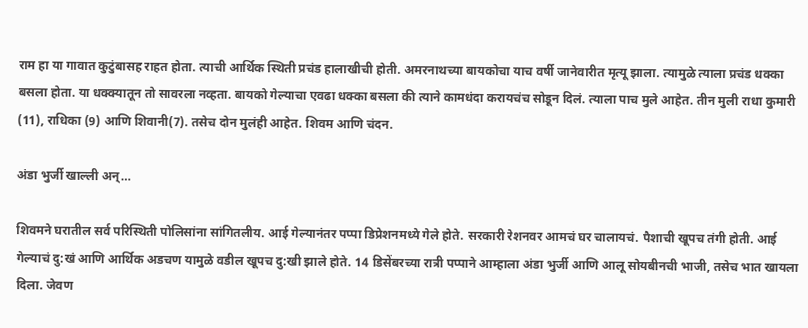राम हा या गावात कुटुंबासह राहत होता. त्याची आर्थिक स्थिती प्रचंड हालाखीची होती. अमरनाथच्या बायकोचा याच वर्षी जानेवारीत मृत्यू झाला. त्यामुळे त्याला प्रचंड धक्का बसला होता. या धक्क्यातून तो सावरला नव्हता. बायको गेल्याचा एवढा धक्का बसला की त्याने कामधंदा करायचंच सोडून दिलं. त्याला पाच मुले आहेत. तीन मुली राधा कुमारी (11), राधिका (9) आणि शिवानी(7). तसेच दोन मुलंही आहेत. शिवम आणि चंदन.

अंडा भुर्जी खाल्ली अन्…

शिवमने घरातील सर्व परिस्थिती पोलिसांना सांगितलीय. आई गेल्यानंतर पप्पा डिप्रेशनमध्ये गेले होते. सरकारी रेशनवर आमचं घर चालायचं. पैशाची खूपच तंगी होती. आई गेल्याचं दु:खं आणि आर्थिक अडचण यामुळे वडील खूपच दु:खी झाले होते. 14 डिसेंबरच्या रात्री पप्पाने आम्हाला अंडा भुर्जी आणि आलू सोयबीनची भाजी, तसेच भात खायला दिला. जेवण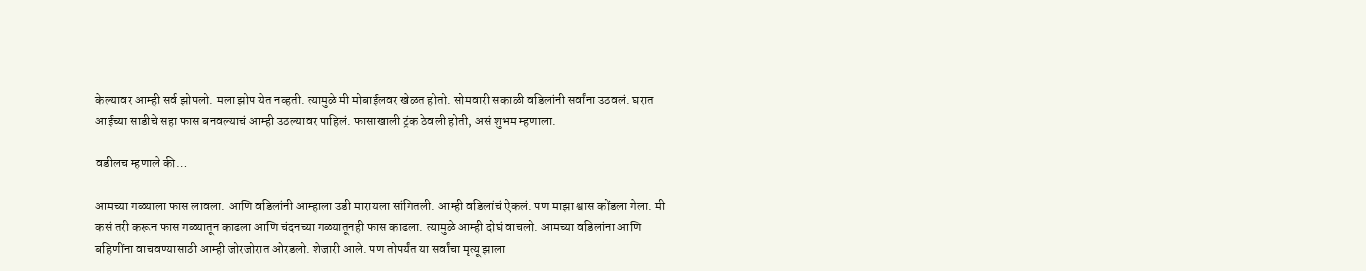केल्यावर आम्ही सर्व झोपलो. मला झोप येत नव्हती. त्यामुळे मी मोबाईलवर खेळत होतो. सोमवारी सकाळी वडिलांनी सर्वांना उठवलं. घरात आईच्या साडीचे सहा फास बनवल्याचं आम्ही उठल्यावर पाहिलं. फासाखाली ट्रंक ठेवली होती, असं शुभम म्हणाला.

वडीलच म्हणाले की…

आमच्या गळ्याला फास लावला. आणि वडिलांनी आम्हाला उडी मारायला सांगितली. आम्ही वडिलांचं ऐकलं. पण माझा श्वास कोंडला गेला. मी कसं तरी करून फास गळ्यातून काढला आणि चंदनच्या गळ्यातूनही फास काढला. त्यामुळे आम्ही दोघं वाचलो. आमच्या वडिलांना आणि बहिणींना वाचवण्यासाठी आम्ही जोरजोरात ओरडलो. शेजारी आले. पण तोपर्यंत या सर्वांचा मृत्यू झाला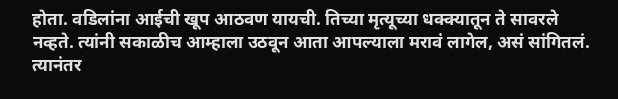होता. वडिलांना आईची खूप आठवण यायची. तिच्या मृत्यूच्या धक्क्यातून ते सावरले नव्हते. त्यांनी सकाळीच आम्हाला उठवून आता आपल्याला मरावं लागेल, असं सांगितलं. त्यानंतर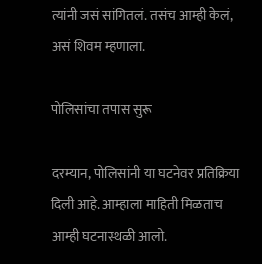त्यांनी जसं सांगितलं. तसंच आम्ही केलं, असं शिवम म्हणाला.

पोलिसांचा तपास सुरू

दरम्यान, पोलिसांनी या घटनेवर प्रतिक्रिया दिली आहे. आम्हाला माहिती मिळताच आम्ही घटनास्थळी आलो.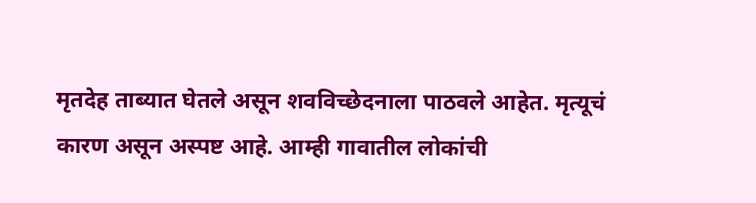मृतदेह ताब्यात घेतले असून शवविच्छेदनाला पाठवले आहेत. मृत्यूचं कारण असून अस्पष्ट आहे. आम्ही गावातील लोकांची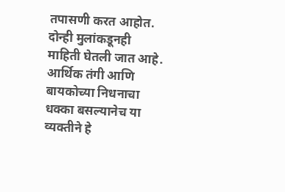तपासणी करत आहोत. दोन्ही मुलांकडूनही माहिती घेतली जात आहे. आर्थिक तंगी आणि बायकोच्या निधनाचा धक्का बसल्यानेच या व्यक्तीने हे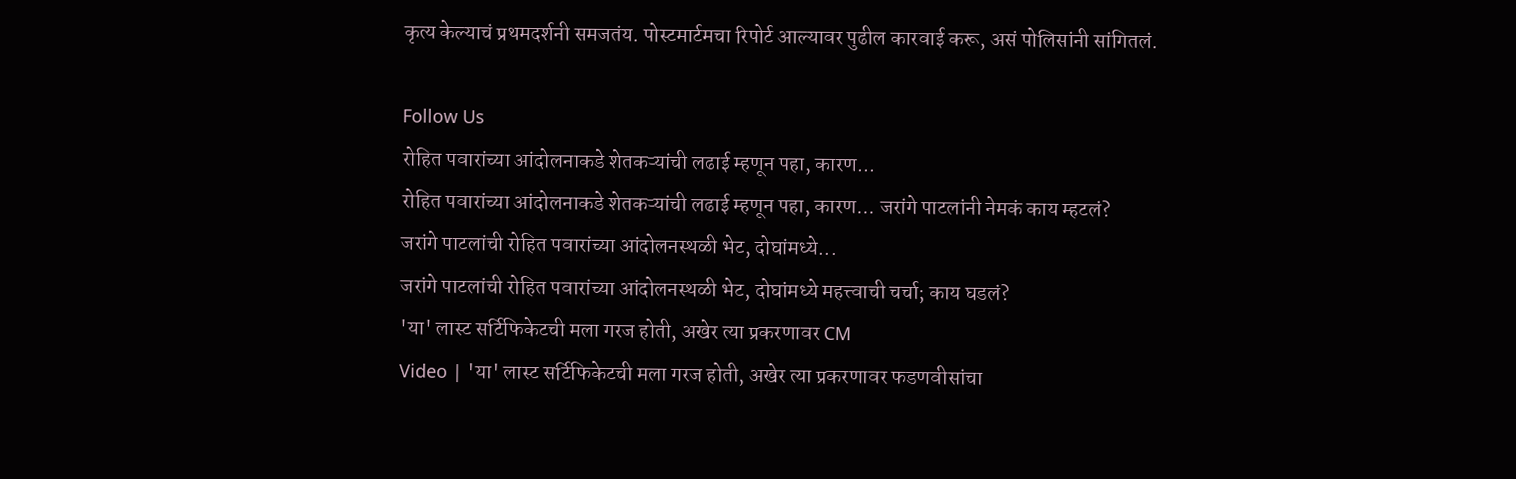कृत्य केल्याचं प्रथमदर्शनी समजतंय. पोस्टमार्टमचा रिपोर्ट आल्यावर पुढील कारवाई करू, असं पोलिसांनी सांगितलं.

Follow Us
रोहित पवारांच्या आंदोलनाकडे शेतकऱ्यांची लढाई म्हणून पहा, कारण...
रोहित पवारांच्या आंदोलनाकडे शेतकऱ्यांची लढाई म्हणून पहा, कारण... जरांगे पाटलांनी नेमकं काय म्हटलं?
जरांगे पाटलांची रोहित पवारांच्या आंदोलनस्थळी भेट, दोघांमध्ये...
जरांगे पाटलांची रोहित पवारांच्या आंदोलनस्थळी भेट, दोघांमध्ये महत्त्वाची चर्चा; काय घडलं?
'या' लास्ट सर्टिफिकेटची मला गरज होती, अखेर त्या प्रकरणावर CM
Video | 'या' लास्ट सर्टिफिकेटची मला गरज होती, अखेर त्या प्रकरणावर फडणवीसांचा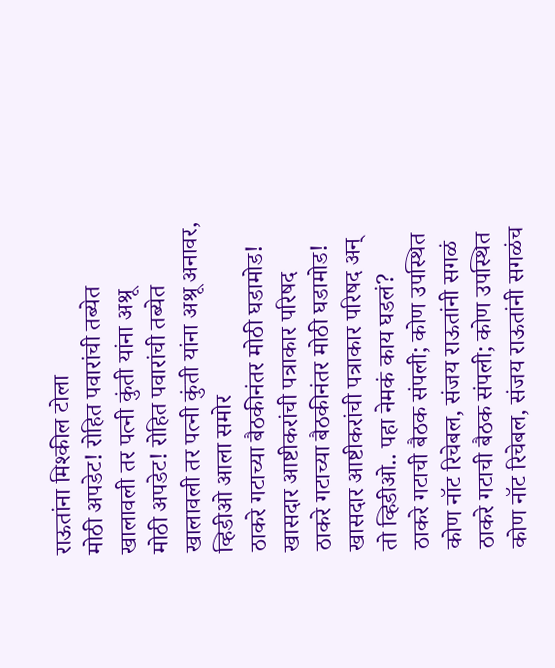राऊतांना मिश्कील टोला
मोठी अपडेट! रोहित पवारांची तब्येत खालावली तर पत्नी कुंती यांना अश्रू
मोठी अपडेट! रोहित पवारांची तब्येत खालावली तर पत्नी कुंती यांना अश्रू अनावर, व्हिडीओ आला समोर
ठाकरे गटाच्या बैठकीनंतर मोठी घडामोड! खासदार आष्टीकरांची पत्राकार परिषद
ठाकरे गटाच्या बैठकीनंतर मोठी घडामोड! खासदार आष्टीकरांची पत्राकार परिषद अन् तो व्हिडीओ.. पहा नेमकं काय घडलं?
ठाकरे गटाची बैठक संपली; कोण उपस्थित कोण नॉट रिचेबल, संजय राऊतांनी सगळं
ठाकरे गटाची बैठक संपली; कोण उपस्थित कोण नॉट रिचेबल, संजय राऊतांनी सगळंच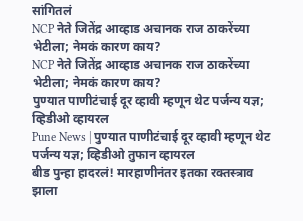सांगितलं
NCP नेते जितेंद्र आव्हाड अचानक राज ठाकरेंच्या भेटीला; नेमकं कारण काय?
NCP नेते जितेंद्र आव्हाड अचानक राज ठाकरेंच्या भेटीला; नेमकं कारण काय?
पुण्यात पाणीटंचाई दूर व्हावी म्हणून थेट पर्जन्य यज्ञ; व्हिडीओ व्हायरल
Pune News | पुण्यात पाणीटंचाई दूर व्हावी म्हणून थेट पर्जन्य यज्ञ; व्हिडीओ तुफान व्हायरल
बीड पुन्हा हादरलं! मारहाणीनंतर इतका रक्तस्त्राव झाला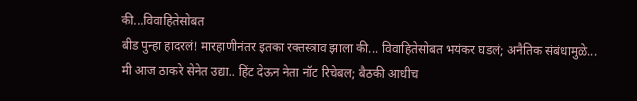की...विवाहितेसोबत
बीड पुन्हा हादरलं! मारहाणीनंतर इतका रक्तस्त्राव झाला की... विवाहितेसोबत भयंकर घडलं; अनैतिक संबंधामुळे...
मी आज ठाकरे सेनेत उद्या.. हिंट देऊन नेता नॉट रिचेबल; बैठकी आधीच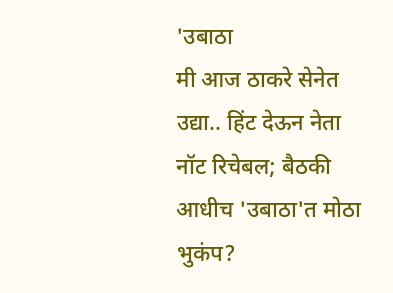'उबाठा
मी आज ठाकरे सेनेत उद्या.. हिंट देऊन नेता नॉट रिचेबल; बैठकी आधीच 'उबाठा'त मोठा भुकंप?